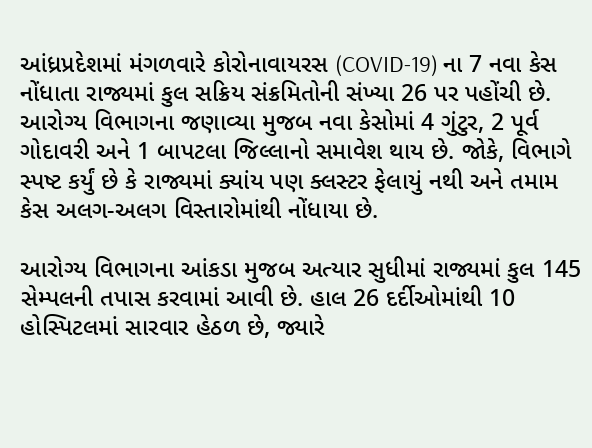આંધ્રપ્રદેશમાં મંગળવારે કોરોનાવાયરસ (COVID-19) ના 7 નવા કેસ નોંધાતા રાજ્યમાં કુલ સક્રિય સંક્રમિતોની સંખ્યા 26 પર પહોંચી છે. આરોગ્ય વિભાગના જણાવ્યા મુજબ નવા કેસોમાં 4 ગુંટુર, 2 પૂર્વ ગોદાવરી અને 1 બાપટલા જિલ્લાનો સમાવેશ થાય છે. જોકે, વિભાગે સ્પષ્ટ કર્યું છે કે રાજ્યમાં ક્યાંય પણ ક્લસ્ટર ફેલાયું નથી અને તમામ કેસ અલગ-અલગ વિસ્તારોમાંથી નોંધાયા છે.

આરોગ્ય વિભાગના આંકડા મુજબ અત્યાર સુધીમાં રાજ્યમાં કુલ 145 સેમ્પલની તપાસ કરવામાં આવી છે. હાલ 26 દર્દીઓમાંથી 10 હોસ્પિટલમાં સારવાર હેઠળ છે, જ્યારે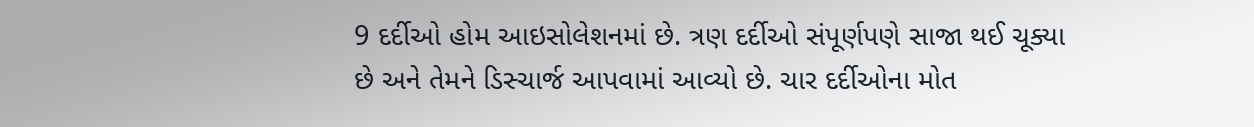9 દર્દીઓ હોમ આઇસોલેશનમાં છે. ત્રણ દર્દીઓ સંપૂર્ણપણે સાજા થઈ ચૂક્યા છે અને તેમને ડિસ્ચાર્જ આપવામાં આવ્યો છે. ચાર દર્દીઓના મોત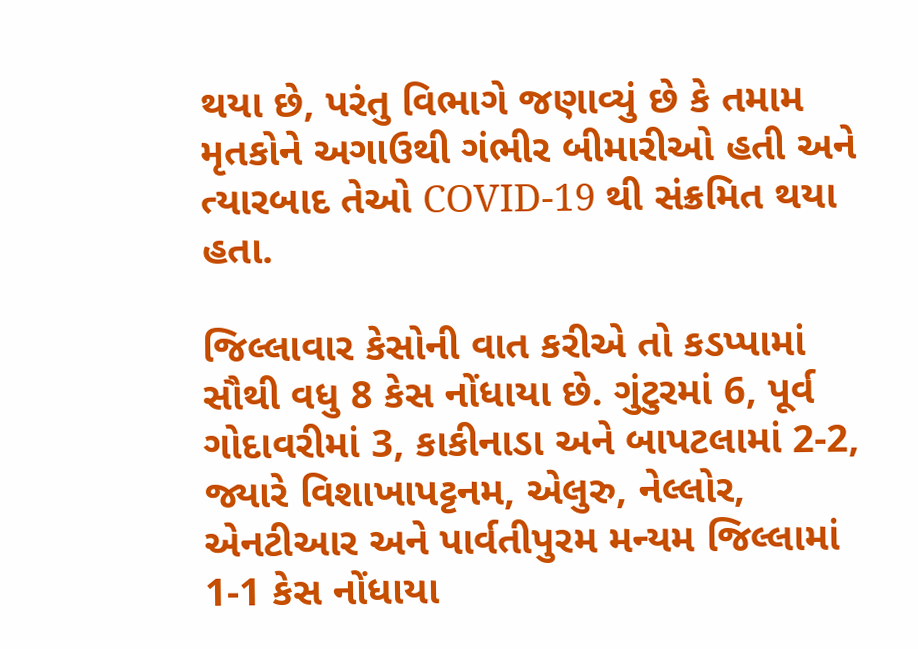થયા છે, પરંતુ વિભાગે જણાવ્યું છે કે તમામ મૃતકોને અગાઉથી ગંભીર બીમારીઓ હતી અને ત્યારબાદ તેઓ COVID-19 થી સંક્રમિત થયા હતા.

જિલ્લાવાર કેસોની વાત કરીએ તો કડપ્પામાં સૌથી વધુ 8 કેસ નોંધાયા છે. ગુંટુરમાં 6, પૂર્વ ગોદાવરીમાં 3, કાકીનાડા અને બાપટલામાં 2-2, જ્યારે વિશાખાપટ્ટનમ, એલુરુ, નેલ્લોર, એનટીઆર અને પાર્વતીપુરમ મન્યમ જિલ્લામાં 1-1 કેસ નોંધાયા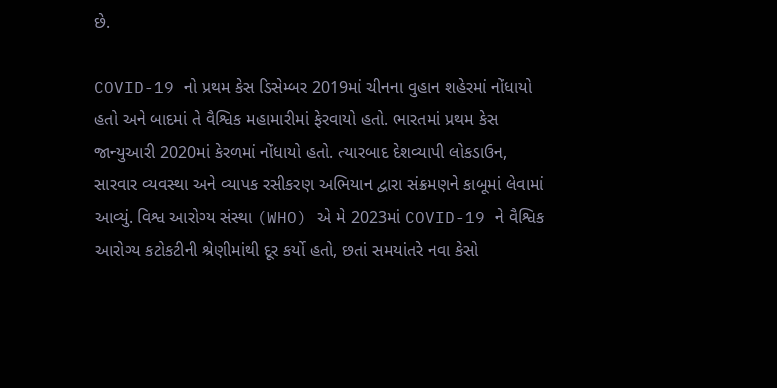છે.

COVID-19 નો પ્રથમ કેસ ડિસેમ્બર 2019માં ચીનના વુહાન શહેરમાં નોંધાયો હતો અને બાદમાં તે વૈશ્વિક મહામારીમાં ફેરવાયો હતો. ભારતમાં પ્રથમ કેસ જાન્યુઆરી 2020માં કેરળમાં નોંધાયો હતો. ત્યારબાદ દેશવ્યાપી લોકડાઉન, સારવાર વ્યવસ્થા અને વ્યાપક રસીકરણ અભિયાન દ્વારા સંક્રમણને કાબૂમાં લેવામાં આવ્યું. વિશ્વ આરોગ્ય સંસ્થા (WHO) એ મે 2023માં COVID-19 ને વૈશ્વિક આરોગ્ય કટોકટીની શ્રેણીમાંથી દૂર કર્યો હતો, છતાં સમયાંતરે નવા કેસો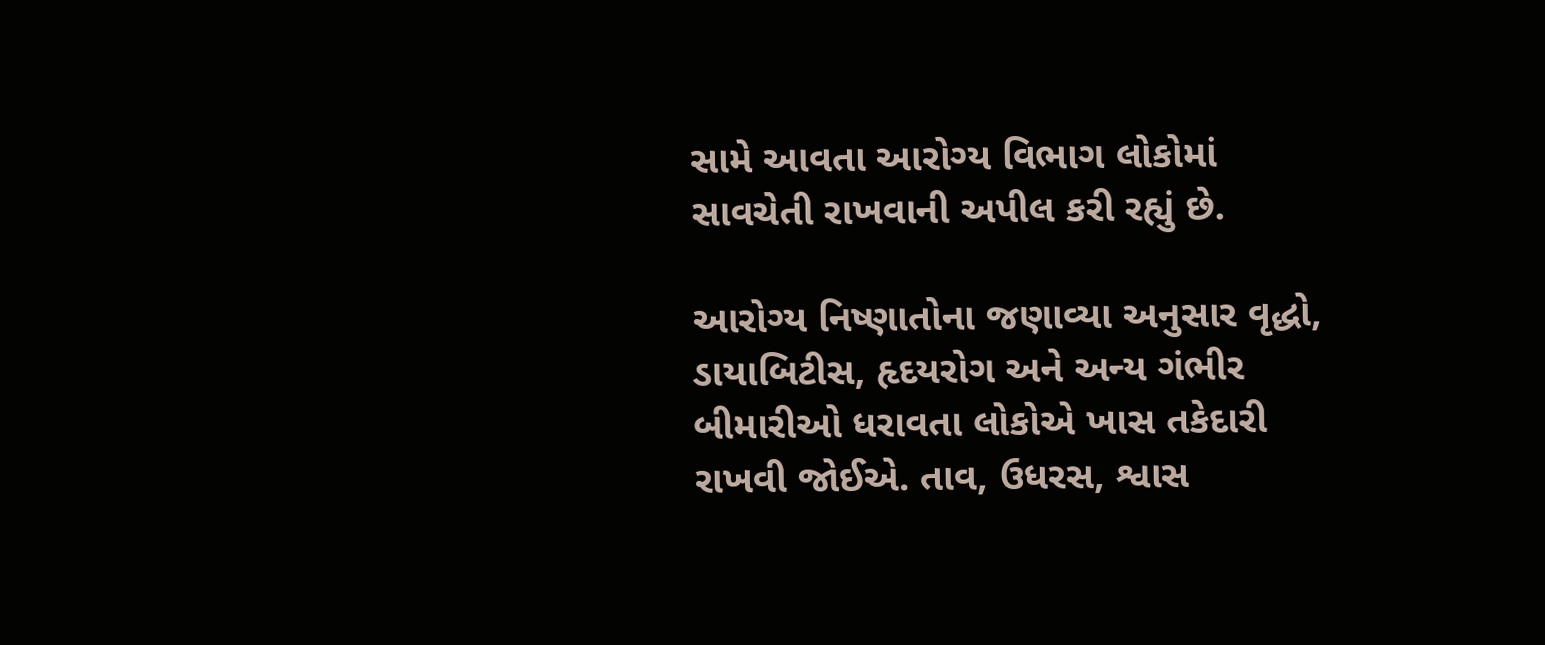સામે આવતા આરોગ્ય વિભાગ લોકોમાં સાવચેતી રાખવાની અપીલ કરી રહ્યું છે.

આરોગ્ય નિષ્ણાતોના જણાવ્યા અનુસાર વૃદ્ધો, ડાયાબિટીસ, હૃદયરોગ અને અન્ય ગંભીર બીમારીઓ ધરાવતા લોકોએ ખાસ તકેદારી રાખવી જોઈએ. તાવ, ઉધરસ, શ્વાસ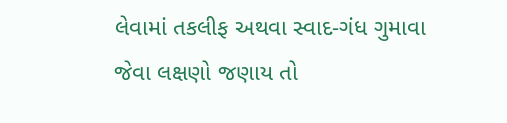લેવામાં તકલીફ અથવા સ્વાદ-ગંધ ગુમાવા જેવા લક્ષણો જણાય તો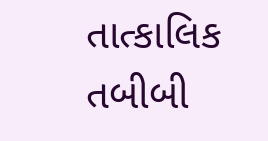તાત્કાલિક તબીબી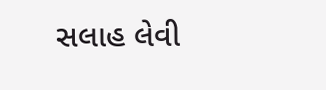સલાહ લેવી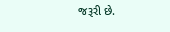જરૂરી છે.